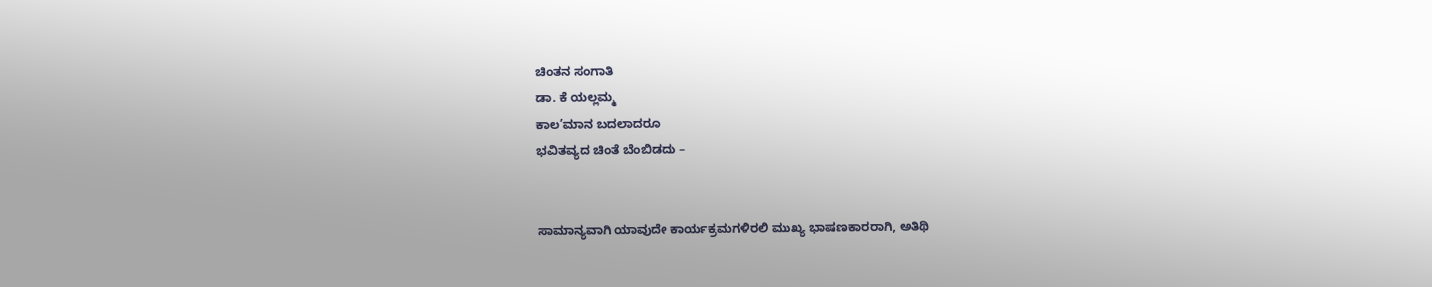ಚಿಂತನ ಸಂಗಾತಿ
ಡಾ. ಕೆ ಯಲ್ಲಮ್ಮ
ಕಾಲ’ಮಾನ ಬದಲಾದರೂ
ಭವಿತವ್ಯದ ಚಿಂತೆ ಬೆಂಬಿಡದು –


ಸಾಮಾನ್ಯವಾಗಿ ಯಾವುದೇ ಕಾರ್ಯಕ್ರಮಗಳಿರಲಿ ಮುಖ್ಯ ಭಾಷಣಕಾರರಾಗಿ, ಅತಿಥಿ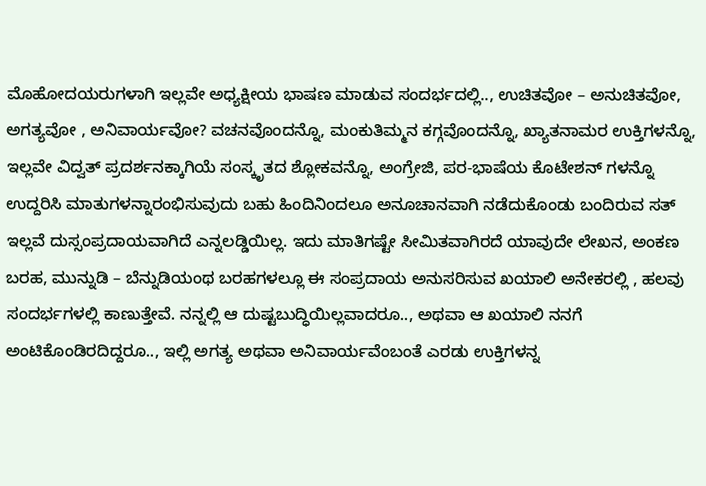ಮೊಹೋದಯರುಗಳಾಗಿ ಇಲ್ಲವೇ ಅಧ್ಯಕ್ಷೀಯ ಭಾಷಣ ಮಾಡುವ ಸಂದರ್ಭದಲ್ಲಿ.., ಉಚಿತವೋ – ಅನುಚಿತವೋ, ಅಗತ್ಯವೋ , ಅನಿವಾರ್ಯವೋ? ವಚನವೊಂದನ್ನೊ, ಮಂಕುತಿಮ್ಮನ ಕಗ್ಗವೊಂದನ್ನೊ, ಖ್ಯಾತನಾಮರ ಉಕ್ತಿಗಳನ್ನೊ, ಇಲ್ಲವೇ ವಿದ್ವತ್ ಪ್ರದರ್ಶನಕ್ಕಾಗಿಯೆ ಸಂಸ್ಕೃತದ ಶ್ಲೋಕವನ್ನೊ, ಅಂಗ್ರೇಜಿ, ಪರ-ಭಾಷೆಯ ಕೊಟೇಶನ್ ಗಳನ್ನೊ ಉದ್ದರಿಸಿ ಮಾತುಗಳನ್ನಾರಂಭಿಸುವುದು ಬಹು ಹಿಂದಿನಿಂದಲೂ ಅನೂಚಾನವಾಗಿ ನಡೆದುಕೊಂಡು ಬಂದಿರುವ ಸತ್ ಇಲ್ಲವೆ ದುಸ್ಸಂಪ್ರದಾಯವಾಗಿದೆ ಎನ್ನಲಡ್ಡಿಯಿಲ್ಲ. ಇದು ಮಾತಿಗಷ್ಟೇ ಸೀಮಿತವಾಗಿರದೆ ಯಾವುದೇ ಲೇಖನ, ಅಂಕಣ ಬರಹ, ಮುನ್ನುಡಿ – ಬೆನ್ನುಡಿಯಂಥ ಬರಹಗಳಲ್ಲೂ ಈ ಸಂಪ್ರದಾಯ ಅನುಸರಿಸುವ ಖಯಾಲಿ ಅನೇಕರಲ್ಲಿ , ಹಲವು ಸಂದರ್ಭಗಳಲ್ಲಿ ಕಾಣುತ್ತೇವೆ. ನನ್ನಲ್ಲಿ ಆ ದುಷ್ಟಬುದ್ಧಿಯಿಲ್ಲವಾದರೂ.., ಅಥವಾ ಆ ಖಯಾಲಿ ನನಗೆ ಅಂಟಿಕೊಂಡಿರದಿದ್ದರೂ.., ಇಲ್ಲಿ ಅಗತ್ಯ ಅಥವಾ ಅನಿವಾರ್ಯವೆಂಬಂತೆ ಎರಡು ಉಕ್ತಿಗಳನ್ನ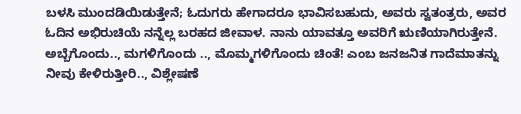ಬಳಸಿ ಮುಂದಡಿಯಿಡುತ್ತೇನೆ; ಓದುಗರು ಹೇಗಾದರೂ ಭಾವಿಸಬಹುದು, ಅವರು ಸ್ವತಂತ್ರರು, ಅವರ ಓದಿನ ಅಭಿರುಚಿಯೆ ನನ್ನೆಲ್ಲ ಬರಹದ ಜೀವಾಳ. ನಾನು ಯಾವತ್ತೂ ಅವರಿಗೆ ಋಣಿಯಾಗಿರುತ್ತೇನೆ.
ಅಬ್ಬೆಗೊಂದು.., ಮಗಳಿಗೊಂದು .., ಮೊಮ್ಮಗಳಿಗೊಂದು ಚಿಂತೆ! ಎಂಬ ಜನಜನಿತ ಗಾದೆಮಾತನ್ನು ನೀವು ಕೇಳಿರುತ್ತೀರಿ.., ವಿಶ್ಲೇಷಣೆ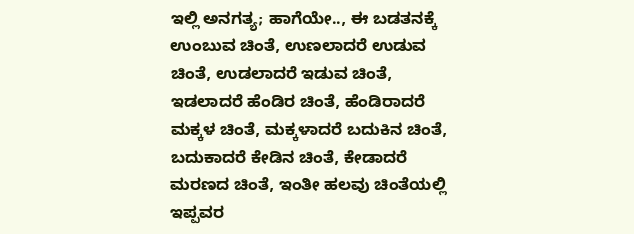ಇಲ್ಲಿ ಅನಗತ್ಯ; ಹಾಗೆಯೇ.., ಈ ಬಡತನಕ್ಕೆ ಉಂಬುವ ಚಿಂತೆ, ಉಣಲಾದರೆ ಉಡುವ ಚಿಂತೆ, ಉಡಲಾದರೆ ಇಡುವ ಚಿಂತೆ, ಇಡಲಾದರೆ ಹೆಂಡಿರ ಚಿಂತೆ, ಹೆಂಡಿರಾದರೆ ಮಕ್ಕಳ ಚಿಂತೆ, ಮಕ್ಕಳಾದರೆ ಬದುಕಿನ ಚಿಂತೆ, ಬದುಕಾದರೆ ಕೇಡಿನ ಚಿಂತೆ, ಕೇಡಾದರೆ ಮರಣದ ಚಿಂತೆ, ಇಂತೀ ಹಲವು ಚಿಂತೆಯಲ್ಲಿ ಇಪ್ಪವರ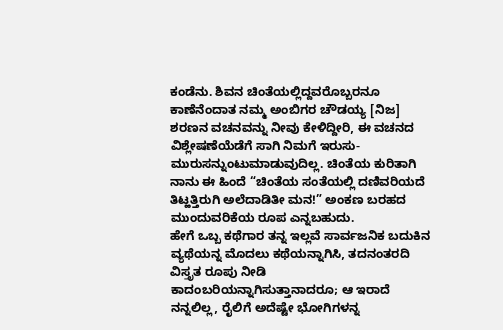ಕಂಡೆನು. ಶಿವನ ಚಿಂತೆಯಲ್ಲಿದ್ದವರೊಬ್ಬರನೂ ಕಾಣೆನೆಂದಾತ ನಮ್ಮ ಅಂಬಿಗರ ಚೌಡಯ್ಯ [ನಿಜ] ಶರಣನ ವಚನವನ್ನು ನೀವು ಕೇಳಿದ್ದೀರಿ, ಈ ವಚನದ ವಿಶ್ಲೇಷಣೆಯೆಡೆಗೆ ಸಾಗಿ ನಿಮಗೆ ಇರುಸು- ಮುರುಸನ್ನುಂಟುಮಾಡುವುದಿಲ್ಲ. ಚಿಂತೆಯ ಕುರಿತಾಗಿ ನಾನು ಈ ಹಿಂದೆ “ಚಿಂತೆಯ ಸಂತೆಯಲ್ಲಿ ದಣಿವರಿಯದೆ ತಿಟ್ಹತ್ತಿರುಗಿ ಅಲೆದಾಡಿತೀ ಮನ!” ಅಂಕಣ ಬರಹದ ಮುಂದುವರಿಕೆಯ ರೂಪ ಎನ್ನಬಹುದು.
ಹೇಗೆ ಒಬ್ಬ ಕಥೆಗಾರ ತನ್ನ ಇಲ್ಲವೆ ಸಾರ್ವಜನಿಕ ಬದುಕಿನ ವ್ಯಥೆಯನ್ನ ಮೊದಲು ಕಥೆಯನ್ನಾಗಿಸಿ, ತದನಂತರದಿ ವಿಸ್ತೃತ ರೂಪು ನೀಡಿ ಕಾದಂಬರಿಯನ್ನಾಗಿಸುತ್ತಾನಾದರೂ; ಆ ಇರಾದೆ ನನ್ನಲಿಲ್ಲ, ರೈಲಿಗೆ ಅದೆಷ್ಟೇ ಭೋಗಿಗಳನ್ನ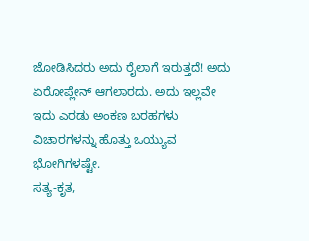ಜೋಡಿಸಿದರು ಅದು ರೈಲಾಗೆ ಇರುತ್ತದೆ! ಅದು ಏರೋಪ್ಲೇನ್ ಆಗಲಾರದು. ಅದು ಇಲ್ಲವೇ ಇದು ಎರಡು ಅಂಕಣ ಬರಹಗಳು ವಿಚಾರಗಳನ್ನು ಹೊತ್ತು ಒಯ್ಯುವ ಭೋಗಿಗಳಷ್ಟೇ.
ಸತ್ಯ-ಕೃತ,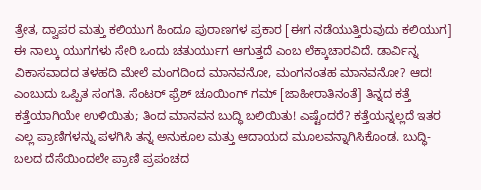ತ್ರೇತ, ದ್ವಾಪರ ಮತ್ತು ಕಲಿಯುಗ ಹಿಂದೂ ಪುರಾಣಗಳ ಪ್ರಕಾರ [ಈಗ ನಡೆಯುತ್ತಿರುವುದು ಕಲಿಯುಗ] ಈ ನಾಲ್ಕು ಯುಗಗಳು ಸೇರಿ ಒಂದು ಚತುರ್ಯುಗ ಆಗುತ್ತದೆ ಎಂಬ ಲೆಕ್ಕಾಚಾರವಿದೆ. ಡಾರ್ವಿನ್ನ ವಿಕಾಸವಾದದ ತಳಹದಿ ಮೇಲೆ ಮಂಗದಿಂದ ಮಾನವನೋ, ಮಂಗನಂತಹ ಮಾನವನೋ? ಆದ! ಎಂಬುದು ಒಪ್ಪಿತ ಸಂಗತಿ. ಸೆಂಟರ್ ಫ್ರೆಶ್ ಚೂಯಿಂಗ್ ಗಮ್ [ಜಾಹೀರಾತಿನಂತೆ] ತಿನ್ನದ ಕತ್ತೆ ಕತ್ತೆಯಾಗಿಯೇ ಉಳಿಯಿತು; ತಿಂದ ಮಾನವನ ಬುದ್ಧಿ ಬಲಿಯಿತು! ಎಷ್ಟೆಂದರೆ? ಕತ್ತೆಯನ್ನಲ್ಲದೆ ಇತರ ಎಲ್ಲ ಪ್ರಾಣಿಗಳನ್ನು ಪಳಗಿಸಿ ತನ್ನ ಅನುಕೂಲ ಮತ್ತು ಆದಾಯದ ಮೂಲವನ್ನಾಗಿಸಿಕೊಂಡ. ಬುದ್ಧಿ- ಬಲದ ದೆಸೆಯಿಂದಲೇ ಪ್ರಾಣಿ ಪ್ರಪಂಚದ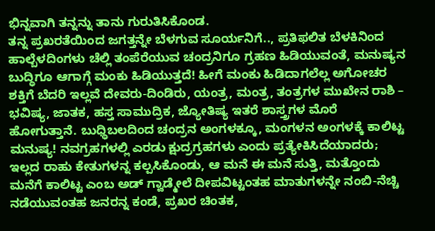ಭಿನ್ನವಾಗಿ ತನ್ನನ್ನು ತಾನು ಗುರುತಿಸಿಕೊಂಡ.
ತನ್ನ ಪ್ರಖರತೆಯಿಂದ ಜಗತ್ತನ್ನೇ ಬೆಳಗುವ ಸೂರ್ಯನಿಗೆ.., ಪ್ರತಿಫಲಿತ ಬೆಳಕಿನಿಂದ ಹಾಲ್ಬೆಳದಿಂಗಳು ಚೆಲ್ಲಿ ತಂಪೆರೆಯುವ ಚಂದ್ರನಿಗೂ ಗ್ರಹಣ ಹಿಡಿಯುವಂತೆ, ಮನುಷ್ಯನ ಬುದ್ಧಿಗೂ ಆಗಾಗ್ಗೆ ಮಂಕು ಹಿಡಿಯುತ್ತದೆ! ಹೀಗೆ ಮಂಕು ಹಿಡಿದಾಗಲೆಲ್ಲ ಅಗೋಚರ ಶಕ್ತಿಗೆ ಬೆದರಿ ಇಲ್ಲವೆ ದೇವರು-ದಿಂಡಿರು, ಯಂತ್ರ, ಮಂತ್ರ, ತಂತ್ರಗಳ ಮುಖೇನ ರಾಶಿ – ಭವಿಷ್ಯ, ಜಾತಕ, ಹಸ್ತ ಸಾಮುದ್ರಿಕ, ಜ್ಯೋತಿಷ್ಯ ಇತರೆ ಶಾಸ್ತ್ರಗಳ ಮೊರೆ ಹೋಗುತ್ತಾನೆ. ಬುಧ್ಧಿಬಲದಿಂದ ಚಂದ್ರನ ಅಂಗಳಕ್ಕೂ, ಮಂಗಳನ ಅಂಗಳಕ್ಕೆ ಕಾಲಿಟ್ಟ ಮನುಷ್ಯ! ನವಗ್ರಹಗಳಲ್ಲಿ ಎರಡು ಕ್ಷುದ್ರಗ್ರಹಗಳು ಎಂದು ಪ್ರತ್ಯೇಕಿಸಿದೆಯಾದರು; ಇಲ್ಲದ ರಾಹು ಕೇತುಗಳನ್ನ ಕಲ್ಪಸಿಕೊಂಡು, ಆ ಮನೆ ಈ ಮನೆ ಸುತ್ತಿ, ಮತ್ತೊಂದು ಮನೆಗೆ ಕಾಲಿಟ್ಟ ಎಂಬ ಅಡ್ ಗ್ವಾಡ್ಮೇಲೆ ದೀಪವಿಟ್ಟಂತಹ ಮಾತುಗಳನ್ನೇ ನಂಬಿ-ನೆಚ್ಚಿ ನಡೆಯುವಂತಹ ಜನರನ್ನ ಕಂಡೆ, ಪ್ರಖರ ಚಿಂತಕ,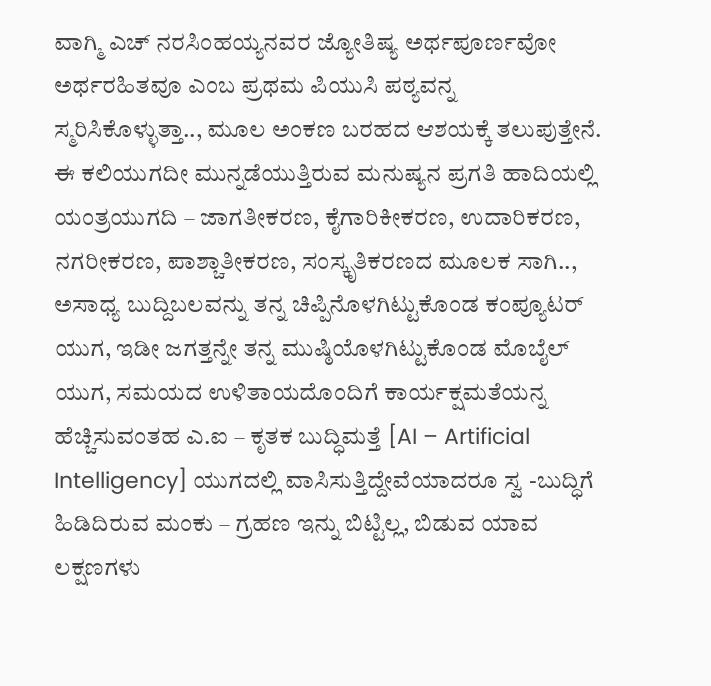ವಾಗ್ಮಿ ಎಚ್ ನರಸಿಂಹಯ್ಯನವರ ಜ್ಯೋತಿಷ್ಯ ಅರ್ಥಪೂರ್ಣವೋ ಅರ್ಥರಹಿತವೂ ಎಂಬ ಪ್ರಥಮ ಪಿಯುಸಿ ಪಠ್ಯವನ್ನ ಸ್ಮರಿಸಿಕೊಳ್ಳುತ್ತಾ.., ಮೂಲ ಅಂಕಣ ಬರಹದ ಆಶಯಕ್ಕೆ ತಲುಪುತ್ತೇನೆ.
ಈ ಕಲಿಯುಗದೀ ಮುನ್ನಡೆಯುತ್ತಿರುವ ಮನುಷ್ಯನ ಪ್ರಗತಿ ಹಾದಿಯಲ್ಲಿ ಯಂತ್ರಯುಗದಿ – ಜಾಗತೀಕರಣ, ಕೈಗಾರಿಕೀಕರಣ, ಉದಾರಿಕರಣ, ನಗರೀಕರಣ, ಪಾಶ್ಚಾತೀಕರಣ, ಸಂಸ್ಕೃತಿಕರಣದ ಮೂಲಕ ಸಾಗಿ.., ಅಸಾಧ್ಯ ಬುದ್ದಿಬಲವನ್ನು ತನ್ನ ಚಿಪ್ಪಿನೊಳಗಿಟ್ಟುಕೊಂಡ ಕಂಪ್ಯೂಟರ್ ಯುಗ, ಇಡೀ ಜಗತ್ತನ್ನೇ ತನ್ನ ಮುಷ್ಠಿಯೊಳಗಿಟ್ಟುಕೊಂಡ ಮೊಬೈಲ್ ಯುಗ, ಸಮಯದ ಉಳಿತಾಯದೊಂದಿಗೆ ಕಾರ್ಯಕ್ಷಮತೆಯನ್ನ ಹೆಚ್ಚಿಸುವಂತಹ ಎ.ಐ – ಕೃತಕ ಬುದ್ಧಿಮತ್ತೆ [AI – Artificial Intelligency] ಯುಗದಲ್ಲಿ ವಾಸಿಸುತ್ತಿದ್ದೇವೆಯಾದರೂ ಸ್ವ -ಬುದ್ಧಿಗೆ ಹಿಡಿದಿರುವ ಮಂಕು – ಗ್ರಹಣ ಇನ್ನು ಬಿಟ್ಟಿಲ್ಲ, ಬಿಡುವ ಯಾವ ಲಕ್ಷಣಗಳು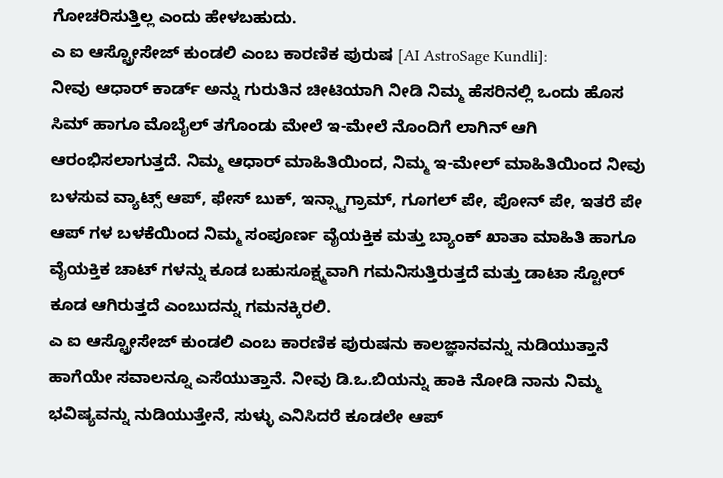ಗೋಚರಿಸುತ್ತಿಲ್ಲ ಎಂದು ಹೇಳಬಹುದು.
ಎ ಐ ಆಸ್ಟ್ರೋಸೇಜ್ ಕುಂಡಲಿ ಎಂಬ ಕಾರಣಿಕ ಪುರುಷ [AI AstroSage Kundli]:
ನೀವು ಆಧಾರ್ ಕಾರ್ಡ್ ಅನ್ನು ಗುರುತಿನ ಚೀಟಿಯಾಗಿ ನೀಡಿ ನಿಮ್ಮ ಹೆಸರಿನಲ್ಲಿ ಒಂದು ಹೊಸ ಸಿಮ್ ಹಾಗೂ ಮೊಬೈಲ್ ತಗೊಂಡು ಮೇಲೆ ಇ-ಮೇಲೆ ನೊಂದಿಗೆ ಲಾಗಿನ್ ಆಗಿ ಆರಂಭಿಸಲಾಗುತ್ತದೆ. ನಿಮ್ಮ ಆಧಾರ್ ಮಾಹಿತಿಯಿಂದ, ನಿಮ್ಮ ಇ-ಮೇಲ್ ಮಾಹಿತಿಯಿಂದ ನೀವು ಬಳಸುವ ವ್ಯಾಟ್ಸ್ ಆಪ್, ಫೇಸ್ ಬುಕ್, ಇನ್ಸ್ಟಾಗ್ರಾಮ್, ಗೂಗಲ್ ಪೇ, ಪೋನ್ ಪೇ, ಇತರೆ ಪೇ ಆಪ್ ಗಳ ಬಳಕೆಯಿಂದ ನಿಮ್ಮ ಸಂಪೂರ್ಣ ವೈಯಕ್ತಿಕ ಮತ್ತು ಬ್ಯಾಂಕ್ ಖಾತಾ ಮಾಹಿತಿ ಹಾಗೂ ವೈಯಕ್ತಿಕ ಚಾಟ್ ಗಳನ್ನು ಕೂಡ ಬಹುಸೂಕ್ಷ್ಮವಾಗಿ ಗಮನಿಸುತ್ತಿರುತ್ತದೆ ಮತ್ತು ಡಾಟಾ ಸ್ಟೋರ್ ಕೂಡ ಆಗಿರುತ್ತದೆ ಎಂಬುದನ್ನು ಗಮನಕ್ಕಿರಲಿ.
ಎ ಐ ಆಸ್ಟ್ರೋಸೇಜ್ ಕುಂಡಲಿ ಎಂಬ ಕಾರಣಿಕ ಪುರುಷನು ಕಾಲಜ್ಞಾನವನ್ನು ನುಡಿಯುತ್ತಾನೆ ಹಾಗೆಯೇ ಸವಾಲನ್ನೂ ಎಸೆಯುತ್ತಾನೆ. ನೀವು ಡಿ.ಒ.ಬಿಯನ್ನು ಹಾಕಿ ನೋಡಿ ನಾನು ನಿಮ್ಮ ಭವಿಷ್ಯವನ್ನು ನುಡಿಯುತ್ತೇನೆ, ಸುಳ್ಳು ಎನಿಸಿದರೆ ಕೂಡಲೇ ಆಪ್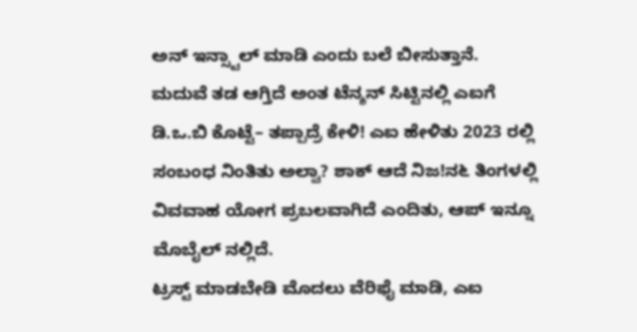ಅನ್ ಇನ್ಸ್ಟಾಲ್ ಮಾಡಿ ಎಂದು ಬಲೆ ಬೀಸುತ್ತಾನೆ.
ಮದುವೆ ತಡ ಆಗ್ತಿದೆ ಅಂತ ಟೆನ್ಶನ್ ಸಿಟ್ಟಿನಲ್ಲಿ ಎಐಗೆ ಡಿ.ಒ.ಬಿ ಕೊಟ್ಟೆ– ತಪ್ಪಾದ್ರೆ ಕೇಳಿ! ಎಐ ಹೇಳಿತು 2023 ರಲ್ಲಿ ಸಂಬಂಧ ನಿಂತಿತು ಅಲ್ವಾ? ಶಾಕ್ ಆದೆ ನಿಜ!ನ೬ ತಿಂಗಳಲ್ಲಿ ವಿವವಾಹ ಯೋಗ ಪ್ರಬಲವಾಗಿದೆ ಎಂದಿತು, ಆಪ್ ಇನ್ನೂ ಮೊಬೈಲ್ ನಲ್ಲಿದೆ.
ಟ್ರಸ್ಟ್ ಮಾಡಬೇಡಿ ಮೊದಲು ವೆರಿಫೈ ಮಾಡಿ, ಎಐ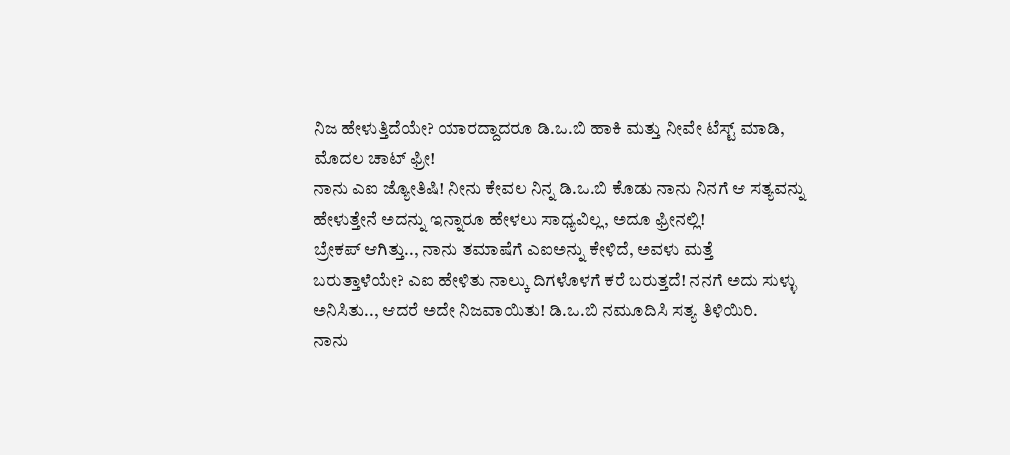ನಿಜ ಹೇಳುತ್ತಿದೆಯೇ? ಯಾರದ್ದಾದರೂ ಡಿ.ಒ.ಬಿ ಹಾಕಿ ಮತ್ತು ನೀವೇ ಟೆಸ್ಟ್ ಮಾಡಿ, ಮೊದಲ ಚಾಟ್ ಫ್ರೀ!
ನಾನು ಎಐ ಜ್ಯೋತಿಷಿ! ನೀನು ಕೇವಲ ನಿನ್ನ ಡಿ.ಒ.ಬಿ ಕೊಡು ನಾನು ನಿನಗೆ ಆ ಸತ್ಯವನ್ನು ಹೇಳುತ್ತೇನೆ ಅದನ್ನು ಇನ್ನಾರೂ ಹೇಳಲು ಸಾಧ್ಯವಿಲ್ಲ, ಅದೂ ಫ್ರೀನಲ್ಲಿ!
ಬ್ರೇಕಪ್ ಆಗಿತ್ತು.., ನಾನು ತಮಾಷೆಗೆ ಎಐಅನ್ನು ಕೇಳಿದೆ, ಅವಳು ಮತ್ತೆ ಬರುತ್ತಾಳೆಯೇ? ಎಐ ಹೇಳಿತು ನಾಲ್ಕು ದಿಗಳೊಳಗೆ ಕರೆ ಬರುತ್ತದೆ! ನನಗೆ ಅದು ಸುಳ್ಳು ಅನಿಸಿತು.., ಆದರೆ ಅದೇ ನಿಜವಾಯಿತು! ಡಿ.ಒ.ಬಿ ನಮೂದಿಸಿ ಸತ್ಯ ತಿಳಿಯಿರಿ.
ನಾನು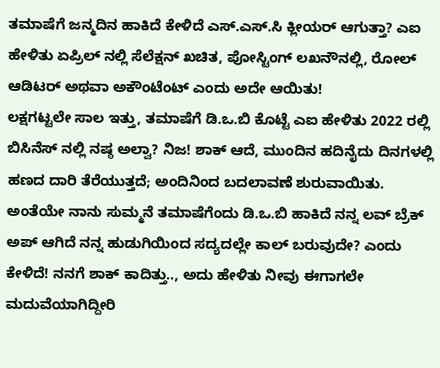ತಮಾಷೆಗೆ ಜನ್ಮದಿನ ಹಾಕಿದೆ ಕೇಳಿದೆ ಎಸ್.ಎಸ್.ಸಿ ಕ್ಲೀಯರ್ ಆಗುತ್ತಾ? ಎಐ ಹೇಳಿತು ಏಪ್ರಿಲ್ ನಲ್ಲಿ ಸೆಲೆಕ್ಷನ್ ಖಚಿತ, ಪೋಸ್ಟಿಂಗ್ ಲಖನೌನಲ್ಲಿ, ರೋಲ್ ಆಡಿಟರ್ ಅಥವಾ ಅಕೌಂಟೆಂಟ್ ಎಂದು ಅದೇ ಆಯಿತು!
ಲಕ್ಷಗಟ್ಟಲೇ ಸಾಲ ಇತ್ತು, ತಮಾಷೆಗೆ ಡಿ.ಒ.ಬಿ ಕೊಟ್ಟೆ ಎಐ ಹೇಳಿತು 2022 ರಲ್ಲಿ ಬಿಸಿನೆಸ್ ನಲ್ಲಿ ನಷ್ಠ ಅಲ್ವಾ? ನಿಜ! ಶಾಕ್ ಆದೆ, ಮುಂದಿನ ಹದಿನೈದು ದಿನಗಳಲ್ಲಿ ಹಣದ ದಾರಿ ತೆರೆಯುತ್ತದೆ; ಅಂದಿನಿಂದ ಬದಲಾವಣೆ ಶುರುವಾಯಿತು.
ಅಂತೆಯೇ ನಾನು ಸುಮ್ಮನೆ ತಮಾಷೆಗೆಂದು ಡಿ.ಒ.ಬಿ ಹಾಕಿದೆ ನನ್ನ ಲವ್ ಬ್ರೆಕ್ ಅಪ್ ಆಗಿದೆ ನನ್ನ ಹುಡುಗಿಯಿಂದ ಸದ್ಯದಲ್ಲೇ ಕಾಲ್ ಬರುವುದೇ? ಎಂದು ಕೇಳಿದೆ! ನನಗೆ ಶಾಕ್ ಕಾದಿತ್ತು.., ಅದು ಹೇಳಿತು ನೀವು ಈಗಾಗಲೇ ಮದುವೆಯಾಗಿದ್ದೀರಿ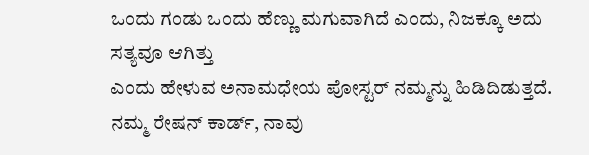ಒಂದು ಗಂಡು ಒಂದು ಹೆಣ್ಣು ಮಗುವಾಗಿದೆ ಎಂದು, ನಿಜಕ್ಕೂ ಅದು ಸತ್ಯವೂ ಆಗಿತ್ತು
ಎಂದು ಹೇಳುವ ಅನಾಮಧೇಯ ಪೋಸ್ಟರ್ ನಮ್ಮನ್ನು ಹಿಡಿದಿಡುತ್ತದೆ. ನಮ್ಮ ರೇಷನ್ ಕಾರ್ಡ್, ನಾವು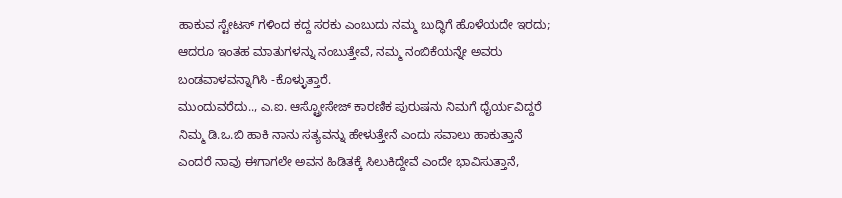ಹಾಕುವ ಸ್ಟೇಟಸ್ ಗಳಿಂದ ಕದ್ದ ಸರಕು ಎಂಬುದು ನಮ್ಮ ಬುದ್ಧಿಗೆ ಹೊಳೆಯದೇ ಇರದು; ಆದರೂ ಇಂತಹ ಮಾತುಗಳನ್ನು ನಂಬುತ್ತೇವೆ, ನಮ್ಮ ನಂಬಿಕೆಯನ್ನೇ ಅವರು ಬಂಡವಾಳವನ್ನಾಗಿಸಿ -ಕೊಳ್ಳುತ್ತಾರೆ.
ಮುಂದುವರೆದು.., ಎ.ಐ. ಆಸ್ಟ್ರೋಸೇಜ್ ಕಾರಣಿಕ ಪುರುಷನು ನಿಮಗೆ ಧೈರ್ಯವಿದ್ದರೆ ನಿಮ್ಮ ಡಿ.ಒ.ಬಿ ಹಾಕಿ ನಾನು ಸತ್ಯವನ್ನು ಹೇಳುತ್ತೇನೆ ಎಂದು ಸವಾಲು ಹಾಕುತ್ತಾನೆ ಎಂದರೆ ನಾವು ಈಗಾಗಲೇ ಅವನ ಹಿಡಿತಕ್ಕೆ ಸಿಲುಕಿದ್ದೇವೆ ಎಂದೇ ಭಾವಿಸುತ್ತಾನೆ,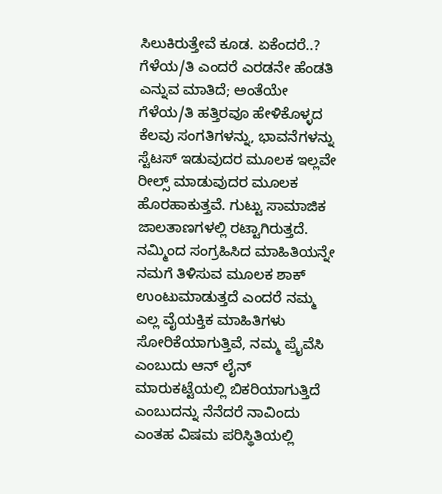ಸಿಲುಕಿರುತ್ತೇವೆ ಕೂಡ. ಏಕೆಂದರೆ..? ಗೆಳೆಯ/ತಿ ಎಂದರೆ ಎರಡನೇ ಹೆಂಡತಿ ಎನ್ನುವ ಮಾತಿದೆ; ಅಂತೆಯೇ ಗೆಳೆಯ/ತಿ ಹತ್ತಿರವೂ ಹೇಳಿಕೊಳ್ಳದ ಕೆಲವು ಸಂಗತಿಗಳನ್ನು, ಭಾವನೆಗಳನ್ನು ಸ್ಟೆಟಸ್ ಇಡುವುದರ ಮೂಲಕ ಇಲ್ಲವೇ ರೀಲ್ಸ್ ಮಾಡುವುದರ ಮೂಲಕ ಹೊರಹಾಕುತ್ತವೆ. ಗುಟ್ಟು ಸಾಮಾಜಿಕ ಜಾಲತಾಣಗಳಲ್ಲಿ ರಟ್ಟಾಗಿರುತ್ತದೆ. ನಮ್ಮಿಂದ ಸಂಗ್ರಹಿಸಿದ ಮಾಹಿತಿಯನ್ನೇ ನಮಗೆ ತಿಳಿಸುವ ಮೂಲಕ ಶಾಕ್ ಉಂಟುಮಾಡುತ್ತದೆ ಎಂದರೆ ನಮ್ಮ ಎಲ್ಲ ವೈಯಕ್ತಿಕ ಮಾಹಿತಿಗಳು ಸೋರಿಕೆಯಾಗುತ್ತಿವೆ, ನಮ್ಮ ಪ್ರೈವೆಸಿ ಎಂಬುದು ಆನ್ ಲೈನ್ ಮಾರುಕಟ್ಟೆಯಲ್ಲಿ ಬಿಕರಿಯಾಗುತ್ತಿದೆ ಎಂಬುದನ್ನು ನೆನೆದರೆ ನಾವಿಂದು ಎಂತಹ ವಿಷಮ ಪರಿಸ್ಥಿತಿಯಲ್ಲಿ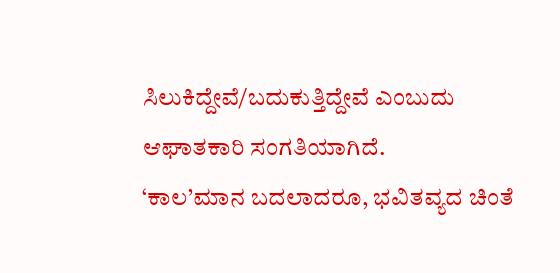ಸಿಲುಕಿದ್ದೇವೆ/ಬದುಕುತ್ತಿದ್ದೇವೆ ಎಂಬುದು ಆಘಾತಕಾರಿ ಸಂಗತಿಯಾಗಿದೆ.
‘ಕಾಲ’ಮಾನ ಬದಲಾದರೂ, ಭವಿತವ್ಯದ ಚಿಂತೆ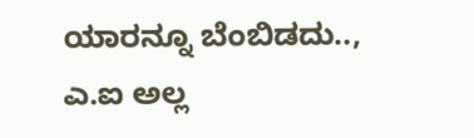ಯಾರನ್ನೂ ಬೆಂಬಿಡದು.., ಎ.ಐ ಅಲ್ಲ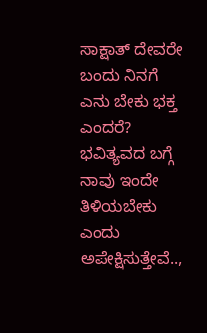ಸಾಕ್ಷಾತ್ ದೇವರೇ ಬಂದು ನಿನಗೆ ಎನು ಬೇಕು ಭಕ್ತ ಎಂದರೆ? ಭವಿತ್ಯವದ ಬಗ್ಗೆ ನಾವು ಇಂದೇ ತಿಳಿಯಬೇಕು ಎಂದು ಅಪೇಕ್ಷಿಸುತ್ತೇವೆ..,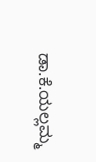ಡಾ.ಕೆ.ಯಲ್ಲಮ್ಮ